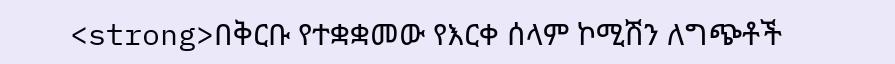<strong>በቅርቡ የተቋቋመው የእርቀ ሰላም ኮሚሽን ለግጭቶች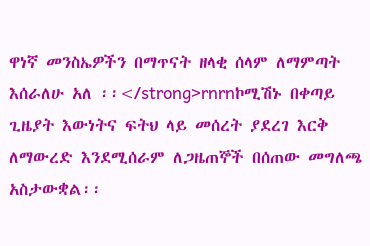ዋነኛ መንስኤዎችን በማጥናት ዘላቂ ሰላም ለማምጣት እሰራለሁ አለ ፡፡</strong>rnrnኮሚሽኑ በቀጣይ ጊዜያት እውነትና ፍትህ ላይ መሰረት ያደረገ እርቅ ለማውረድ እንደሚሰራም ለጋዜጠኞች በሰጠው መግለጫ አስታውቋል፡፡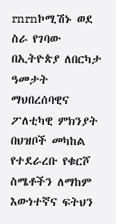rnrnኮሚሽኑ ወደ ስራ የገባው በኢትዮጵያ ለበርካታ ዓመታት ማህበረሰባዊና ፖለቲካዊ ምክንያት በህዝቦች መካከል የተደራረቡ የቁርሾ ስሜቶችን ለማከም እውነተኛና ፍትህን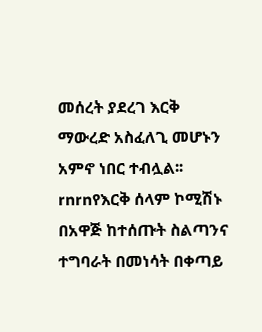መሰረት ያደረገ እርቅ ማውረድ አስፈለጊ መሆኑን አምኖ ነበር ተብሏል፡፡rnrnየእርቅ ሰላም ኮሚሽኑ በአዋጅ ከተሰጡት ስልጣንና ተግባራት በመነሳት በቀጣይ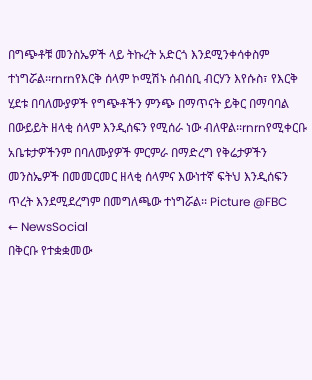በግጭቶቹ መንስኤዎች ላይ ትኩረት አድርጎ እንደሚንቀሳቀስም ተነግሯል፡፡rnrnየእርቅ ሰላም ኮሚሽኑ ሰብሰቢ ብርሃን እየሱስ፣ የእርቅ ሂደቱ በባለሙያዎች የግጭቶችን ምንጭ በማጥናት ይቅር በማባባል በውይይት ዘላቂ ሰላም እንዲሰፍን የሚሰራ ነው ብለዋል፡፡rnrnየሚቀርቡ አቤቱታዎችንም በባለሙያዎች ምርምራ በማድረግ የቅሬታዎችን መንስኤዎች በመመርመር ዘላቂ ሰላምና እውነተኛ ፍትህ እንዲሰፍን ጥረት እንደሚደረግም በመግለጫው ተነግሯል፡፡ Picture @FBC
← NewsSocial
በቅርቡ የተቋቋመው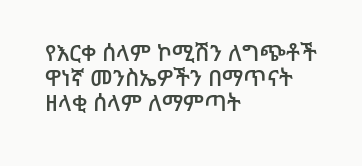የእርቀ ሰላም ኮሚሽን ለግጭቶች ዋነኛ መንስኤዎችን በማጥናት ዘላቂ ሰላም ለማምጣት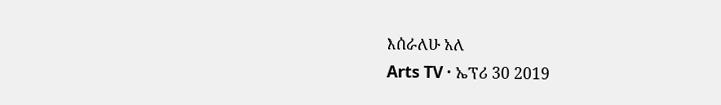እሰራለሁ አለ
Arts TV · ኤፕሪ 30 2019